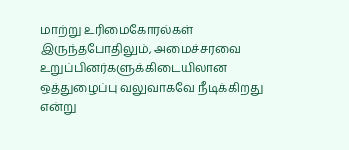மாற்று உரிமைகோரல்கள் இருந்தபோதிலும், அமைச்சரவை உறுப்பினர்களுக்கிடையிலான ஒத்துழைப்பு வலுவாகவே நீடிக்கிறது என்று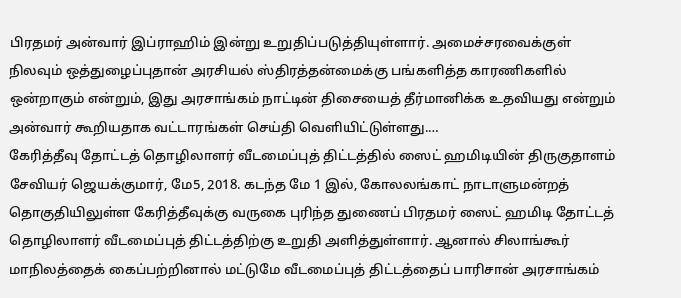பிரதமர் அன்வார் இப்ராஹிம் இன்று உறுதிப்படுத்தியுள்ளார். அமைச்சரவைக்குள் நிலவும் ஒத்துழைப்புதான் அரசியல் ஸ்திரத்தன்மைக்கு பங்களித்த காரணிகளில் ஒன்றாகும் என்றும், இது அரசாங்கம் நாட்டின் திசையைத் தீர்மானிக்க உதவியது என்றும் அன்வார் கூறியதாக வட்டாரங்கள் செய்தி வெளியிட்டுள்ளது.…
கேரித்தீவு தோட்டத் தொழிலாளர் வீடமைப்புத் திட்டத்தில் ஸைட் ஹமிடியின் திருகுதாளம்
சேவியர் ஜெயக்குமார், மே5, 2018. கடந்த மே 1 இல், கோலலங்காட் நாடாளுமன்றத் தொகுதியிலுள்ள கேரித்தீவுக்கு வருகை புரிந்த துணைப் பிரதமர் ஸைட் ஹமிடி தோட்டத் தொழிலாளர் வீடமைப்புத் திட்டத்திற்கு உறுதி அளித்துள்ளார். ஆனால் சிலாங்கூர் மாநிலத்தைக் கைப்பற்றினால் மட்டுமே வீடமைப்புத் திட்டத்தைப் பாரிசான் அரசாங்கம்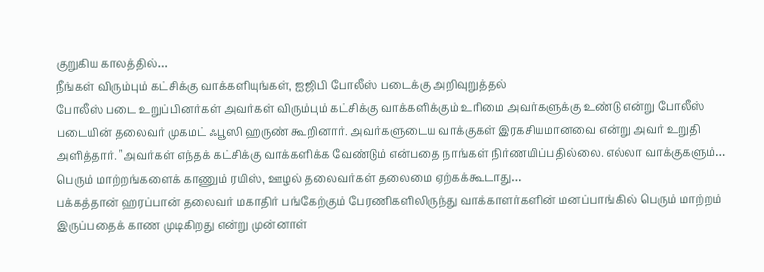குறுகிய காலத்தில்…
நீங்கள் விரும்பும் கட்சிக்கு வாக்களியுங்கள், ஐஜிபி போலீஸ் படைக்கு அறிவுறுத்தல்
போலீஸ் படை உறுப்பினர்கள் அவர்கள் விரும்பும் கட்சிக்கு வாக்களிக்கும் உரிமை அவர்களுக்கு உண்டு என்று போலீஸ் படையின் தலைவர் முகமட் ஃபூஸி ஹருண் கூறினார். அவர்களுடைய வாக்குகள் இரகசியமானவை என்று அவர் உறுதி அளித்தார். "அவர்கள் எந்தக் கட்சிக்கு வாக்களிக்க வேண்டும் என்பதை நாங்கள் நிர்ணயிப்பதில்லை. எல்லா வாக்குகளும்…
பெரும் மாற்றங்களைக் காணும் ரயிஸ், ஊழல் தலைவர்கள் தலைமை ஏற்கக்கூடாது…
பக்கத்தான் ஹரப்பான் தலைவர் மகாதிர் பங்கேற்கும் பேரணிகளிலிருந்து வாக்காளர்களின் மனப்பாங்கில் பெரும் மாற்றம் இருப்பதைக் காண முடிகிறது என்று முன்னாள்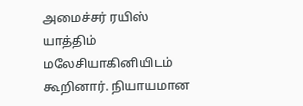அமைச்சர் ரயிஸ் யாத்திம் மலேசியாகினியிடம் கூறினார். நியாயமான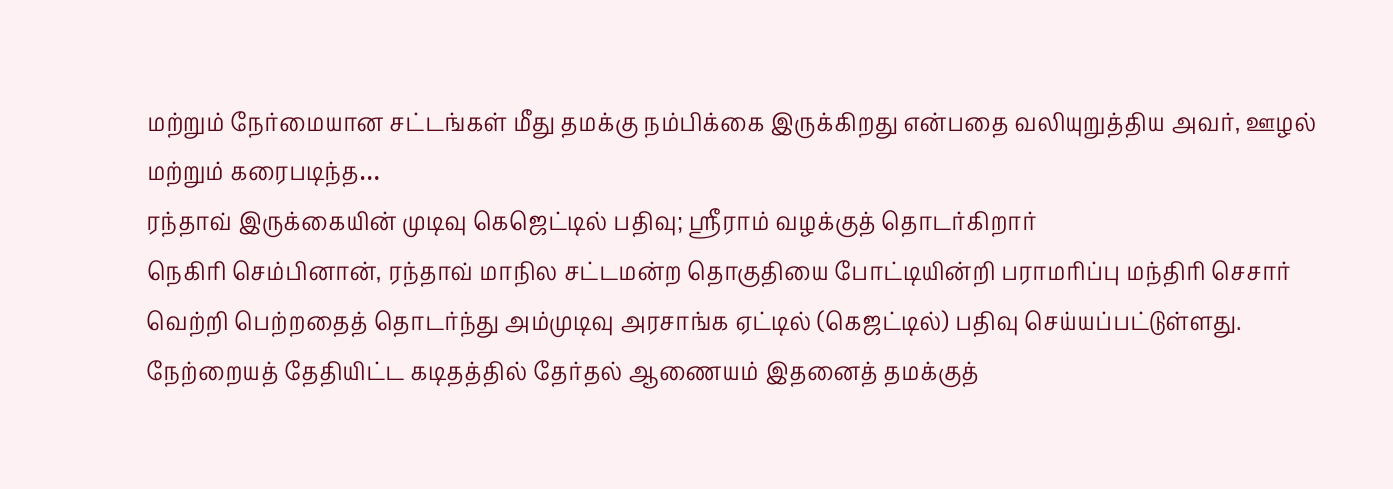மற்றும் நேர்மையான சட்டங்கள் மீது தமக்கு நம்பிக்கை இருக்கிறது என்பதை வலியுறுத்திய அவர், ஊழல் மற்றும் கரைபடிந்த…
ரந்தாவ் இருக்கையின் முடிவு கெஜெட்டில் பதிவு; ஶ்ரீராம் வழக்குத் தொடர்கிறார்
நெகிரி செம்பினான், ரந்தாவ் மாநில சட்டமன்ற தொகுதியை போட்டியின்றி பராமரிப்பு மந்திரி செசார் வெற்றி பெற்றதைத் தொடர்ந்து அம்முடிவு அரசாங்க ஏட்டில் (கெஜட்டில்) பதிவு செய்யப்பட்டுள்ளது. நேற்றையத் தேதியிட்ட கடிதத்தில் தேர்தல் ஆணையம் இதனைத் தமக்குத்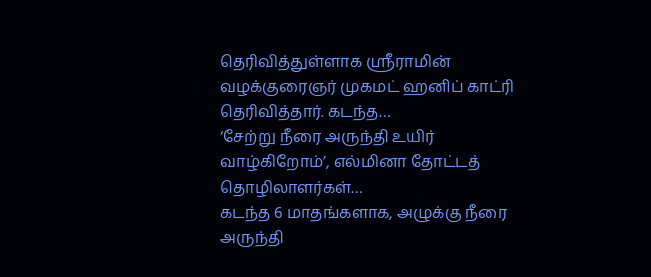தெரிவித்துள்ளாக ஶ்ரீராமின் வழக்குரைஞர் முகமட் ஹனிப் காட்ரி தெரிவித்தார். கடந்த…
‘சேற்று நீரை அருந்தி உயிர் வாழ்கிறோம்’, எல்மினா தோட்டத் தொழிலாளர்கள்…
கடந்த 6 மாதங்களாக, அழுக்கு நீரை அருந்தி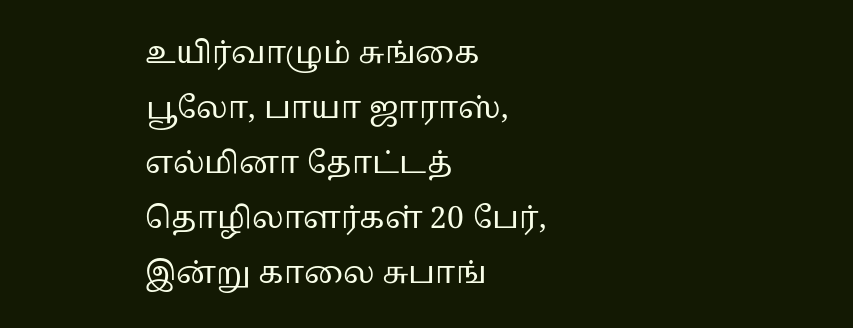உயிர்வாழும் சுங்கை பூலோ, பாயா ஜாராஸ், எல்மினா தோட்டத் தொழிலாளர்கள் 20 பேர், இன்று காலை சுபாங்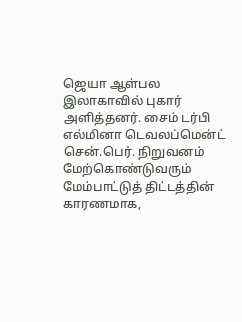ஜெயா ஆள்பல இலாகாவில் புகார் அளித்தனர். சைம் டர்பி எல்மினா டெவலப்மென்ட் சென்.பெர். நிறுவனம் மேற்கொண்டுவரும் மேம்பாட்டுத் திட்டத்தின் காரணமாக,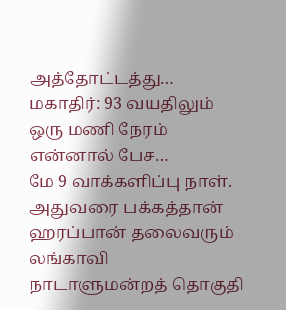அத்தோட்டத்து…
மகாதிர்: 93 வயதிலும் ஒரு மணி நேரம் என்னால் பேச…
மே 9 வாக்களிப்பு நாள். அதுவரை பக்கத்தான் ஹரப்பான் தலைவரும் லங்காவி நாடாளுமன்றத் தொகுதி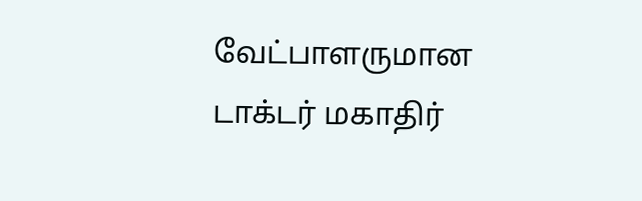வேட்பாளருமான டாக்டர் மகாதிர்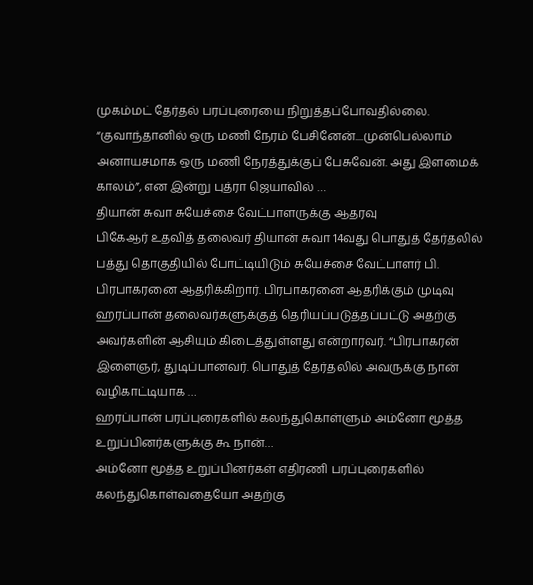முகம்மட் தேர்தல் பரப்புரையை நிறுத்தப்போவதில்லை. “குவாந்தானில் ஒரு மணி நேரம் பேசினேன்....முன்பெல்லாம் அனாயசமாக ஒரு மணி நேரத்துக்குப் பேசுவேன். அது இளமைக் காலம்”, என இன்று புத்ரா ஜெயாவில் …
தியான் சுவா சுயேச்சை வேட்பாளருக்கு ஆதரவு
பிகேஆர் உதவித் தலைவர் தியான் சுவா 14வது பொதுத் தேர்தலில் பத்து தொகுதியில் போட்டியிடும் சுயேச்சை வேட்பாளர் பி. பிரபாகரனை ஆதரிக்கிறார். பிரபாகரனை ஆதரிக்கும் முடிவு ஹரப்பான் தலைவர்களுக்குத் தெரியப்படுத்தப்பட்டு அதற்கு அவர்களின் ஆசியும் கிடைத்துள்ளது என்றாரவர். “பிரபாகரன் இளைஞர், துடிப்பானவர். பொதுத் தேர்தலில் அவருக்கு நான் வழிகாட்டியாக …
ஹரப்பான் பரப்புரைகளில் கலந்துகொள்ளும் அம்னோ மூத்த உறுப்பினர்களுக்கு கூ நான்…
அம்னோ மூத்த உறுப்பினர்கள் எதிரணி பரப்புரைகளில் கலந்துகொள்வதையோ அதற்கு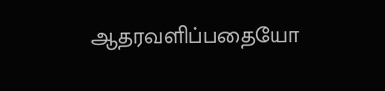ஆதரவளிப்பதையோ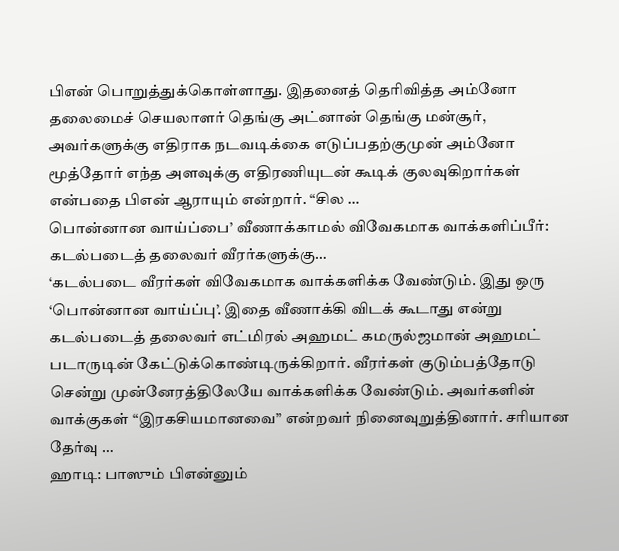பிஎன் பொறுத்துக்கொள்ளாது. இதனைத் தெரிவித்த அம்னோ தலைமைச் செயலாளர் தெங்கு அட்னான் தெங்கு மன்சூர், அவர்களுக்கு எதிராக நடவடிக்கை எடுப்பதற்குமுன் அம்னோ மூத்தோர் எந்த அளவுக்கு எதிரணியுடன் கூடிக் குலவுகிறார்கள் என்பதை பிஎன் ஆராயும் என்றார். “சில …
பொன்னான வாய்ப்பை’ வீணாக்காமல் விவேகமாக வாக்களிப்பீர்: கடல்படைத் தலைவர் வீரர்களுக்கு…
‘கடல்படை வீரர்கள் விவேகமாக வாக்களிக்க வேண்டும். இது ஒரு ‘பொன்னான வாய்ப்பு’. இதை வீணாக்கி விடக் கூடாது என்று கடல்படைத் தலைவர் எட்மிரல் அஹமட் கமருல்ஜமான் அஹமட் படாருடின் கேட்டுக்கொண்டிருக்கிறார். வீரர்கள் குடும்பத்தோடு சென்று முன்னேரத்திலேயே வாக்களிக்க வேண்டும். அவர்களின் வாக்குகள் “இரகசியமானவை” என்றவர் நினைவுறுத்தினார். சரியான தேர்வு …
ஹாடி: பாஸும் பிஎன்னும்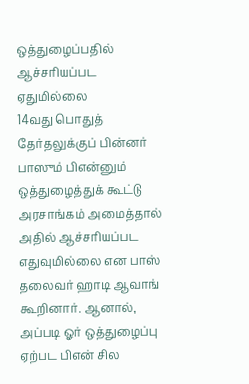ஒத்துழைப்பதில் ஆச்சரியப்பட ஏதுமில்லை
14வது பொதுத் தேர்தலுக்குப் பின்னர் பாஸும் பிஎன்னும் ஒத்துழைத்துக் கூட்டு அரசாங்கம் அமைத்தால் அதில் ஆச்சரியப்பட எதுவுமில்லை என பாஸ் தலைவர் ஹாடி ஆவாங் கூறினார். ஆனால், அப்படி ஓர் ஒத்துழைப்பு ஏற்பட பிஎன் சில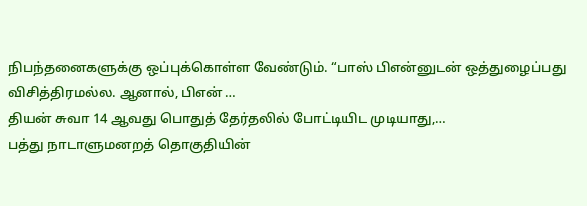நிபந்தனைகளுக்கு ஒப்புக்கொள்ள வேண்டும். “பாஸ் பிஎன்னுடன் ஒத்துழைப்பது விசித்திரமல்ல. ஆனால், பிஎன் …
தியன் சுவா 14 ஆவது பொதுத் தேர்தலில் போட்டியிட முடியாது,…
பத்து நாடாளுமனறத் தொகுதியின்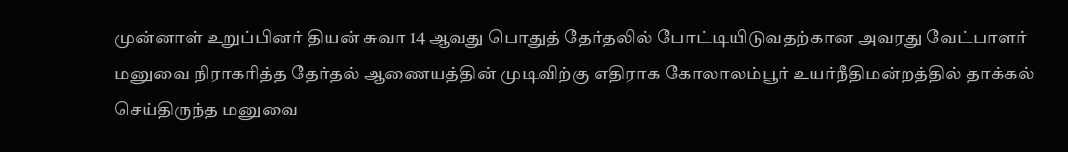முன்னாள் உறுப்பினர் தியன் சுவா 14 ஆவது பொதுத் தேர்தலில் போட்டியிடுவதற்கான அவரது வேட்பாளர் மனுவை நிராகரித்த தேர்தல் ஆணையத்தின் முடிவிற்கு எதிராக கோலாலம்பூர் உயர்நீதிமன்றத்தில் தாக்கல் செய்திருந்த மனுவை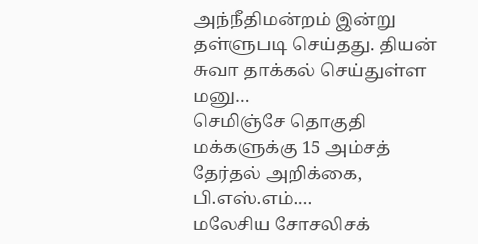அந்நீதிமன்றம் இன்று தள்ளுபடி செய்தது. தியன் சுவா தாக்கல் செய்துள்ள மனு…
செமிஞ்சே தொகுதி மக்களுக்கு 15 அம்சத் தேர்தல் அறிக்கை, பி.எஸ்.எம்.…
மலேசிய சோசலிசக்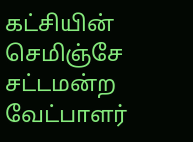கட்சியின் செமிஞ்சே சட்டமன்ற வேட்பாளர்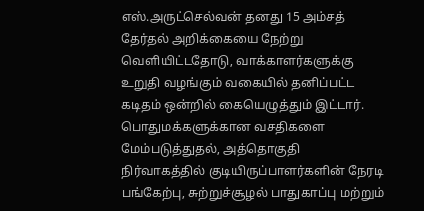எஸ்.அருட்செல்வன் தனது 15 அம்சத் தேர்தல் அறிக்கையை நேற்று வெளியிட்டதோடு, வாக்காளர்களுக்கு உறுதி வழங்கும் வகையில் தனிப்பட்ட கடிதம் ஒன்றில் கையெழுத்தும் இட்டார். பொதுமக்களுக்கான வசதிகளை மேம்படுத்துதல், அத்தொகுதி நிர்வாகத்தில் குடியிருப்பாளர்களின் நேரடி பங்கேற்பு, சுற்றுச்சூழல் பாதுகாப்பு மற்றும்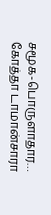சமூக-பொருளாதார…
கோத்தா டாமான்சாரா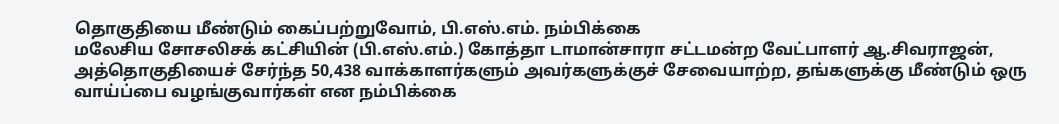தொகுதியை மீண்டும் கைப்பற்றுவோம், பி.எஸ்.எம். நம்பிக்கை
மலேசிய சோசலிசக் கட்சியின் (பி.எஸ்.எம்.) கோத்தா டாமான்சாரா சட்டமன்ற வேட்பாளர் ஆ.சிவராஜன், அத்தொகுதியைச் சேர்ந்த 50,438 வாக்காளர்களும் அவர்களுக்குச் சேவையாற்ற, தங்களுக்கு மீண்டும் ஒரு வாய்ப்பை வழங்குவார்கள் என நம்பிக்கை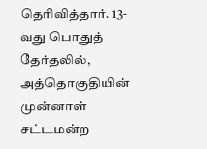தெரிவித்தார். 13-வது பொதுத் தேர்தலில், அத்தொகுதியின் முன்னாள் சட்டமன்ற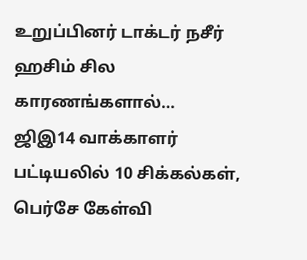உறுப்பினர் டாக்டர் நசீர் ஹசிம் சில காரணங்களால்…
ஜிஇ14 வாக்காளர் பட்டியலில் 10 சிக்கல்கள், பெர்சே கேள்வி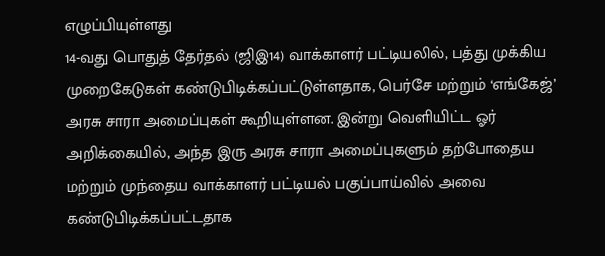எழுப்பியுள்ளது
14-வது பொதுத் தேர்தல் (ஜிஇ14) வாக்காளர் பட்டியலில், பத்து முக்கிய முறைகேடுகள் கண்டுபிடிக்கப்பட்டுள்ளதாக, பெர்சே மற்றும் ‘எங்கேஜ்’ அரசு சாரா அமைப்புகள் கூறியுள்ளன. இன்று வெளியிட்ட ஓர் அறிக்கையில், அந்த இரு அரசு சாரா அமைப்புகளும் தற்போதைய மற்றும் முந்தைய வாக்காளர் பட்டியல் பகுப்பாய்வில் அவை கண்டுபிடிக்கப்பட்டதாக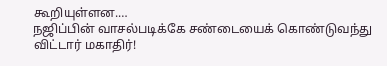கூறியுள்ளன.…
நஜிப்பின் வாசல்படிக்கே சண்டையைக் கொண்டுவந்து விட்டார் மகாதிர்!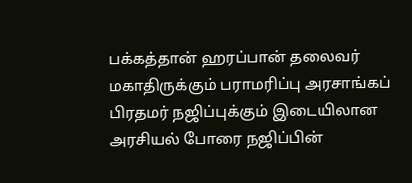பக்கத்தான் ஹரப்பான் தலைவர் மகாதிருக்கும் பராமரிப்பு அரசாங்கப் பிரதமர் நஜிப்புக்கும் இடையிலான அரசியல் போரை நஜிப்பின்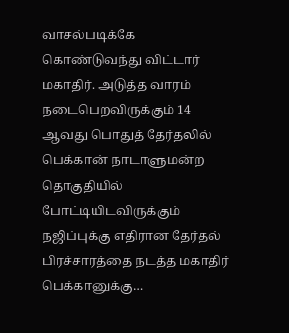வாசல்படிக்கே கொண்டுவந்து விட்டார் மகாதிர். அடுத்த வாரம் நடைபெறவிருக்கும் 14 ஆவது பொதுத் தேர்தலில் பெக்கான் நாடாளுமன்ற தொகுதியில் போட்டியிடவிருக்கும் நஜிப்புக்கு எதிரான தேர்தல் பிரச்சாரத்தை நடத்த மகாதிர் பெக்கானுக்கு…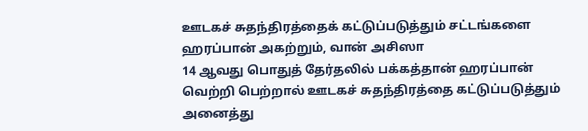ஊடகச் சுதந்திரத்தைக் கட்டுப்படுத்தும் சட்டங்களை ஹரப்பான் அகற்றும், வான் அசிஸா
14 ஆவது பொதுத் தேர்தலில் பக்கத்தான் ஹரப்பான் வெற்றி பெற்றால் ஊடகச் சுதந்திரத்தை கட்டுப்படுத்தும் அனைத்து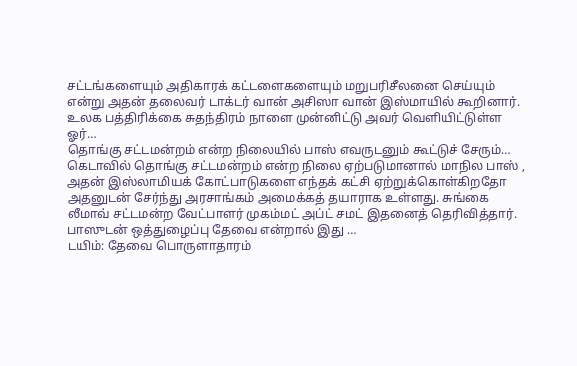சட்டங்களையும் அதிகாரக் கட்டளைகளையும் மறுபரிசீலனை செய்யும் என்று அதன் தலைவர் டாக்டர் வான் அசிஸா வான் இஸ்மாயில் கூறினார். உலக பத்திரிக்கை சுதந்திரம் நாளை முன்னிட்டு அவர் வெளியிட்டுள்ள ஓர்…
தொங்கு சட்டமன்றம் என்ற நிலையில் பாஸ் எவருடனும் கூட்டுச் சேரும்…
கெடாவில் தொங்கு சட்டமன்றம் என்ற நிலை ஏற்படுமானால் மாநில பாஸ் , அதன் இஸ்லாமியக் கோட்பாடுகளை எந்தக் கட்சி ஏற்றுக்கொள்கிறதோ அதனுடன் சேர்ந்து அரசாங்கம் அமைக்கத் தயாராக உள்ளது. சுங்கை லீமாவ் சட்டமன்ற வேட்பாளர் முகம்மட் அப்ட் சமட் இதனைத் தெரிவித்தார். பாஸுடன் ஒத்துழைப்பு தேவை என்றால் இது …
டயிம்: தேவை பொருளாதாரம்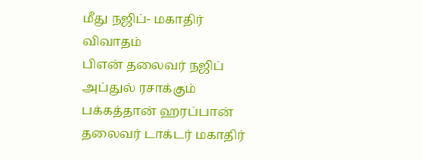மீது நஜிப்- மகாதிர் விவாதம்
பிஎன் தலைவர் நஜிப் அப்துல் ரசாக்கும் பக்கத்தான் ஹரப்பான் தலைவர் டாக்டர் மகாதிர்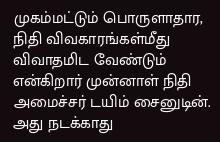முகம்மட்டும் பொருளாதார, நிதி விவகாரங்கள்மீது விவாதமிட வேண்டும் என்கிறார் முன்னாள் நிதி அமைச்சர் டயிம் சைனுடின். அது நடக்காது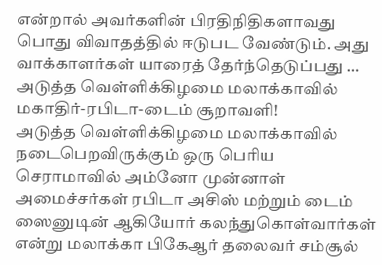என்றால் அவர்களின் பிரதிநிதிகளாவது பொது விவாதத்தில் ஈடுபட வேண்டும். அது வாக்காளர்கள் யாரைத் தேர்ந்தெடுப்பது …
அடுத்த வெள்ளிக்கிழமை மலாக்காவில் மகாதிர்-ரபிடா-டைம் சூறாவளி!
அடுத்த வெள்ளிக்கிழமை மலாக்காவில் நடைபெறவிருக்கும் ஒரு பெரிய செராமாவில் அம்னோ முன்னாள் அமைச்சர்கள் ரபிடா அசிஸ் மற்றும் டைம் ஸைனுடின் ஆகியோர் கலந்துகொள்வார்கள் என்று மலாக்கா பிகேஆர் தலைவர் சம்சூல்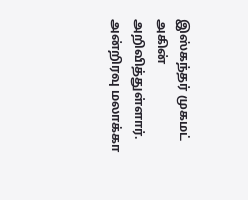இஸ்கந்தர் முகமட் அகின் அறிவித்துள்ளார். அன்றிரவு மலாக்கா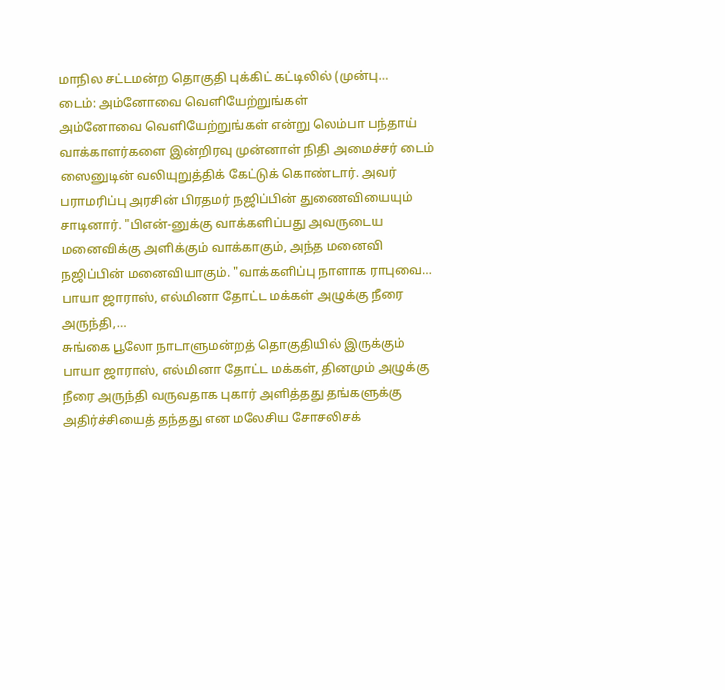மாநில சட்டமன்ற தொகுதி புக்கிட் கட்டிலில் (முன்பு…
டைம்: அம்னோவை வெளியேற்றுங்கள்
அம்னோவை வெளியேற்றுங்கள் என்று லெம்பா பந்தாய் வாக்காளர்களை இன்றிரவு முன்னாள் நிதி அமைச்சர் டைம் ஸைனுடின் வலியுறுத்திக் கேட்டுக் கொண்டார். அவர் பராமரிப்பு அரசின் பிரதமர் நஜிப்பின் துணைவியையும் சாடினார். "பிஎன்-னுக்கு வாக்களிப்பது அவருடைய மனைவிக்கு அளிக்கும் வாக்காகும், அந்த மனைவி நஜிப்பின் மனைவியாகும். "வாக்களிப்பு நாளாக ராபுவை…
பாயா ஜாராஸ், எல்மினா தோட்ட மக்கள் அழுக்கு நீரை அருந்தி,…
சுங்கை பூலோ நாடாளுமன்றத் தொகுதியில் இருக்கும் பாயா ஜாராஸ், எல்மினா தோட்ட மக்கள், தினமும் அழுக்கு நீரை அருந்தி வருவதாக புகார் அளித்தது தங்களுக்கு அதிர்ச்சியைத் தந்தது என மலேசிய சோசலிசக்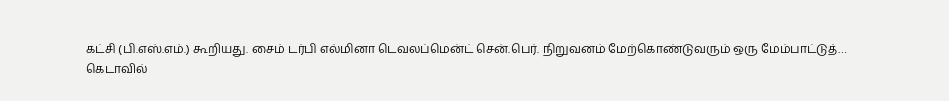கட்சி (பி.எஸ்.எம்.) கூறியது. சைம் டர்பி எல்மினா டெவலப்மென்ட் சென்.பெர். நிறுவனம் மேற்கொண்டுவரும் ஒரு மேம்பாட்டுத்…
கெடாவில்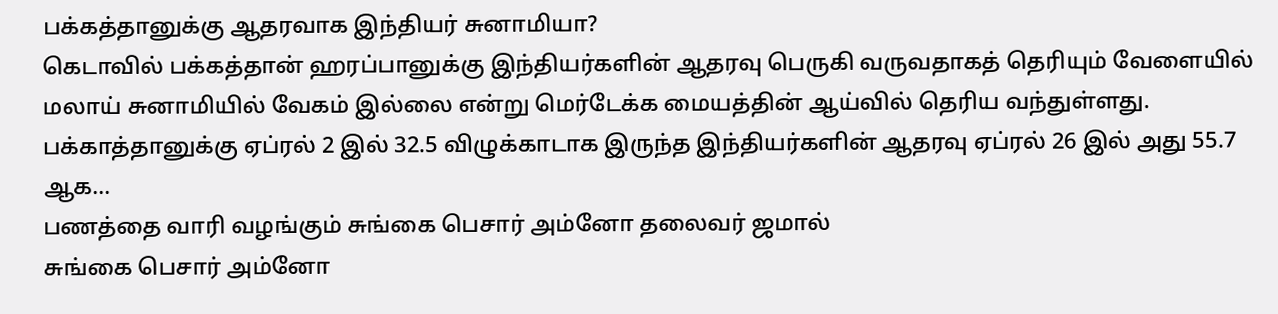பக்கத்தானுக்கு ஆதரவாக இந்தியர் சுனாமியா?
கெடாவில் பக்கத்தான் ஹரப்பானுக்கு இந்தியர்களின் ஆதரவு பெருகி வருவதாகத் தெரியும் வேளையில் மலாய் சுனாமியில் வேகம் இல்லை என்று மெர்டேக்க மையத்தின் ஆய்வில் தெரிய வந்துள்ளது. பக்காத்தானுக்கு ஏப்ரல் 2 இல் 32.5 விழுக்காடாக இருந்த இந்தியர்களின் ஆதரவு ஏப்ரல் 26 இல் அது 55.7 ஆக…
பணத்தை வாரி வழங்கும் சுங்கை பெசார் அம்னோ தலைவர் ஜமால்
சுங்கை பெசார் அம்னோ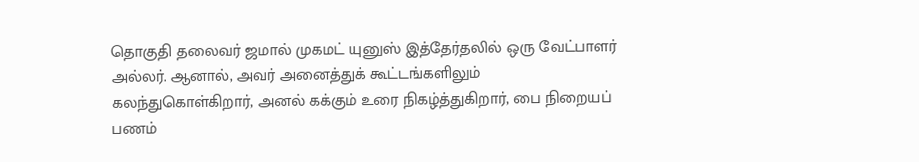தொகுதி தலைவர் ஜமால் முகமட் யுனுஸ் இத்தேர்தலில் ஒரு வேட்பாளர் அல்லர். ஆனால், அவர் அனைத்துக் கூட்டங்களிலும் கலந்துகொள்கிறார், அனல் கக்கும் உரை நிகழ்த்துகிறார், பை நிறையப் பணம்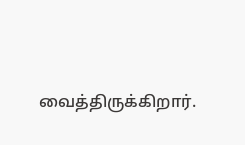வைத்திருக்கிறார்.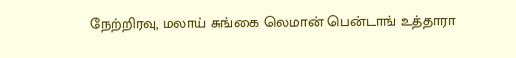நேற்றிரவு, மலாய் சுங்கை லெமான் பென்டாங் உத்தாரா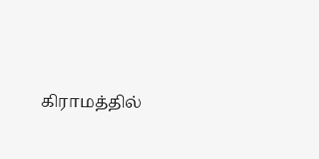கிராமத்தில்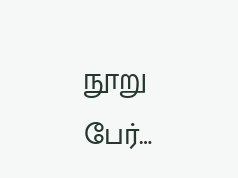நூறு பேர்…